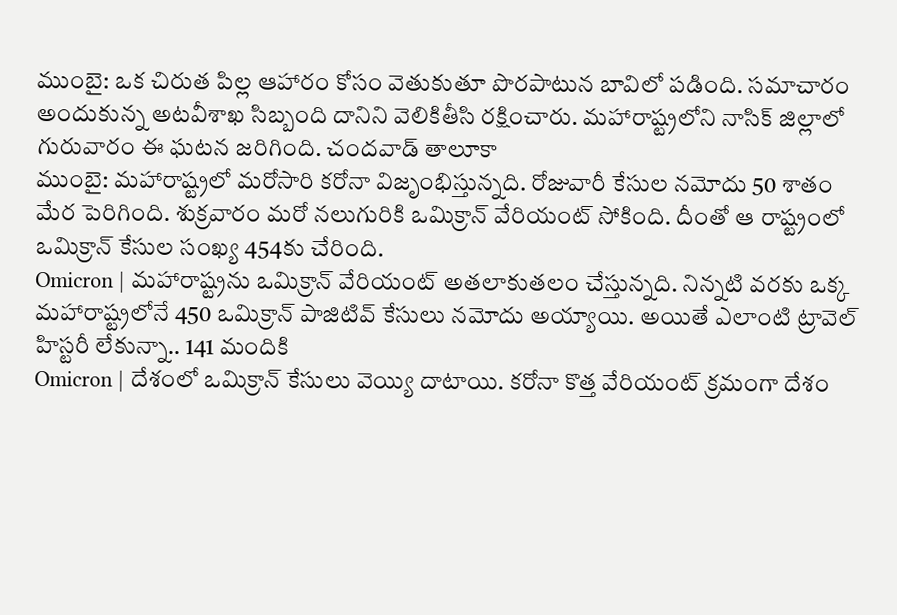ముంబై: ఒక చిరుత పిల్ల ఆహారం కోసం వెతుకుతూ పొరపాటున బావిలో పడింది. సమాచారం అందుకున్న అటవీశాఖ సిబ్బంది దానిని వెలికితీసి రక్షించారు. మహారాష్ట్రలోని నాసిక్ జిల్లాలో గురువారం ఈ ఘటన జరిగింది. చందవాడ్ తాలూకా
ముంబై: మహారాష్ట్రలో మరోసారి కరోనా విజృంభిస్తున్నది. రోజువారీ కేసుల నమోదు 50 శాతం మేర పెరిగింది. శుక్రవారం మరో నలుగురికి ఒమిక్రాన్ వేరియంట్ సోకింది. దీంతో ఆ రాష్ట్రంలో ఒమిక్రాన్ కేసుల సంఖ్య 454కు చేరింది.
Omicron | మహారాష్ట్రను ఒమిక్రాన్ వేరియంట్ అతలాకుతలం చేస్తున్నది. నిన్నటి వరకు ఒక్క మహారాష్ట్రలోనే 450 ఒమిక్రాన్ పాజిటివ్ కేసులు నమోదు అయ్యాయి. అయితే ఎలాంటి ట్రావెల్ హిస్టరీ లేకున్నా.. 141 మందికి
Omicron | దేశంలో ఒమిక్రాన్ కేసులు వెయ్యి దాటాయి. కరోనా కొత్త వేరియంట్ క్రమంగా దేశం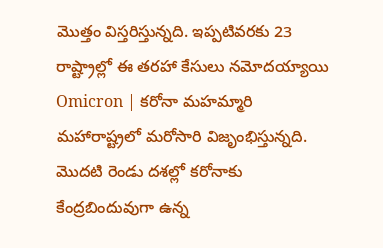మొత్తం విస్తరిస్తున్నది. ఇప్పటివరకు 23 రాష్ట్రాల్లో ఈ తరహా కేసులు నమోదయ్యాయి
Omicron | కరోనా మహమ్మారి మహారాష్ట్రలో మరోసారి విజృంభిస్తున్నది. మొదటి రెండు దశల్లో కరోనాకు కేంద్రబిందువుగా ఉన్న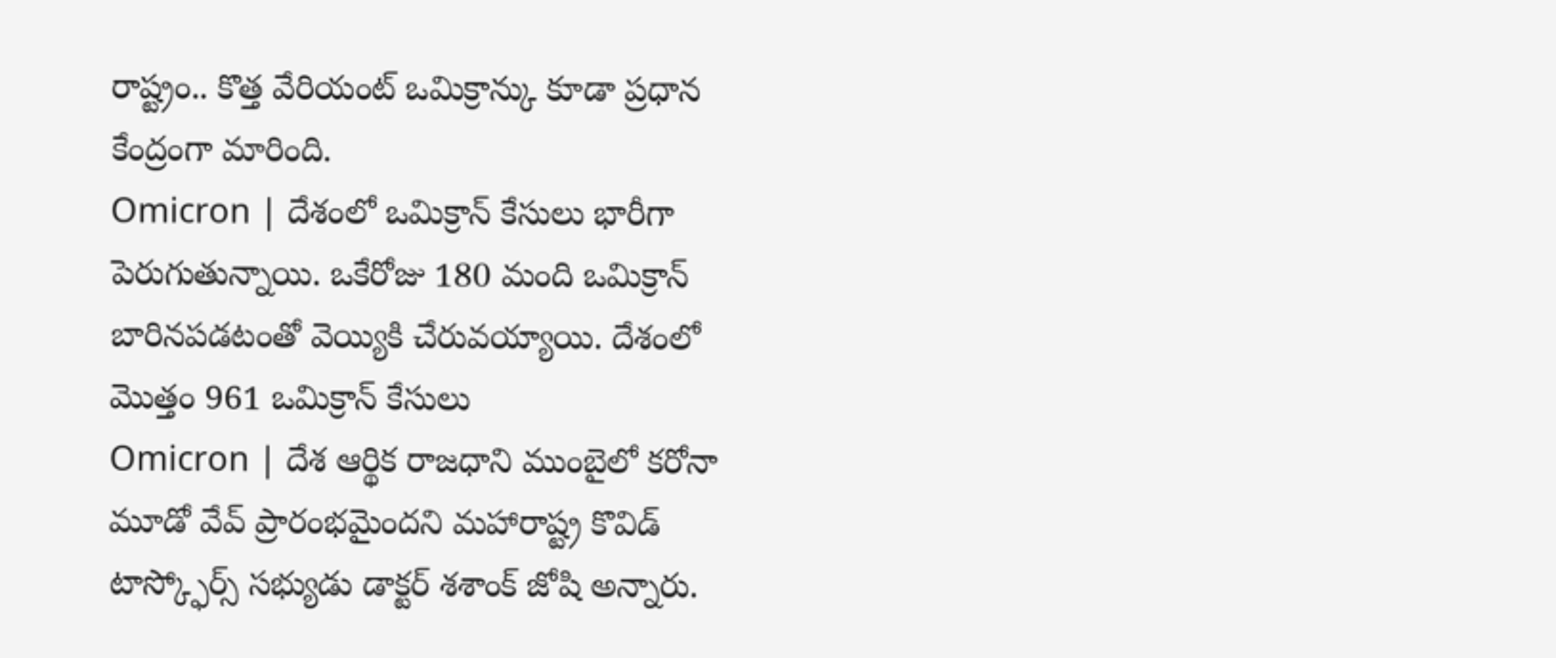రాష్ట్రం.. కొత్త వేరియంట్ ఒమిక్రాన్కు కూడా ప్రధాన కేంద్రంగా మారింది.
Omicron | దేశంలో ఒమిక్రాన్ కేసులు భారీగా పెరుగుతున్నాయి. ఒకేరోజు 180 మంది ఒమిక్రాన్ బారినపడటంతో వెయ్యికి చేరువయ్యాయి. దేశంలో మొత్తం 961 ఒమిక్రాన్ కేసులు
Omicron | దేశ ఆర్థిక రాజధాని ముంబైలో కరోనా మూడో వేవ్ ప్రారంభమైందని మహారాష్ట్ర కొవిడ్ టాస్క్ఫోర్స్ సభ్యుడు డాక్టర్ శశాంక్ జోషి అన్నారు.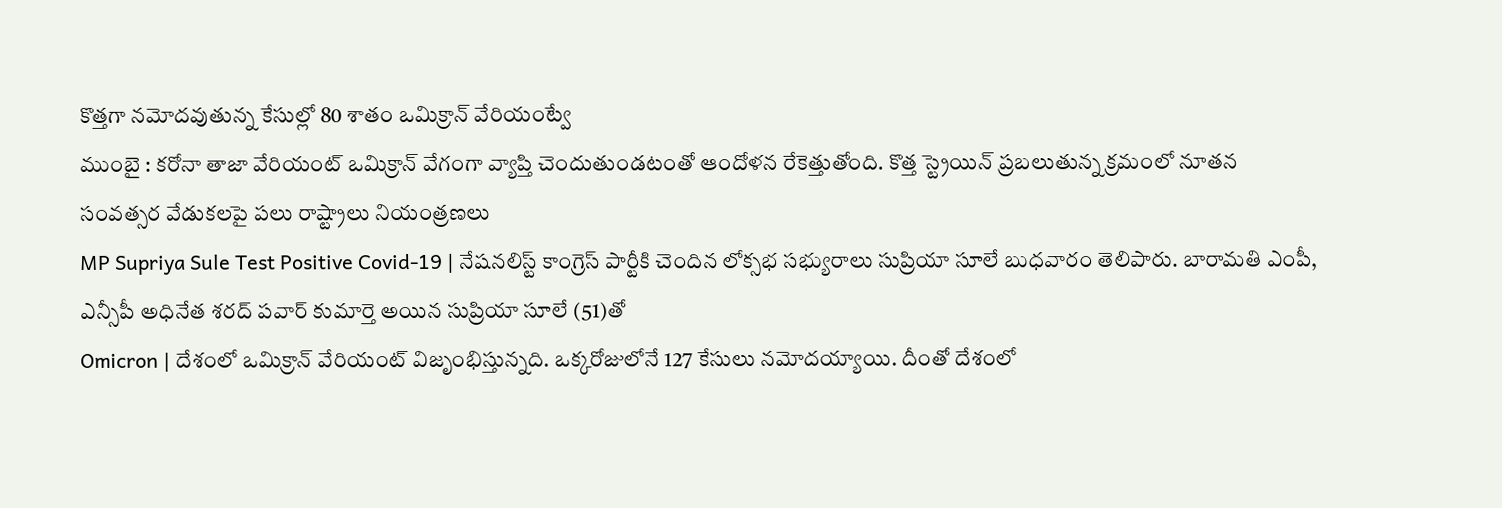కొత్తగా నమోదవుతున్న కేసుల్లో 80 శాతం ఒమిక్రాన్ వేరియంట్వే
ముంబై : కరోనా తాజా వేరియంట్ ఒమిక్రాన్ వేగంగా వ్యాప్తి చెందుతుండటంతో ఆందోళన రేకెత్తుతోంది. కొత్త స్ట్రెయిన్ ప్రబలుతున్న క్రమంలో నూతన సంవత్సర వేడుకలపై పలు రాష్ట్రాలు నియంత్రణలు
MP Supriya Sule Test Positive Covid-19 | నేషనలిస్ట్ కాంగ్రెస్ పార్టీకి చెందిన లోక్సభ సభ్యురాలు సుప్రియా సూలే బుధవారం తెలిపారు. బారామతి ఎంపీ, ఎన్సీపీ అధినేత శరద్ పవార్ కుమార్తె అయిన సుప్రియా సూలే (51)తో
Omicron | దేశంలో ఒమిక్రాన్ వేరియంట్ విజృంభిస్తున్నది. ఒక్కరోజులోనే 127 కేసులు నమోదయ్యాయి. దీంతో దేశంలో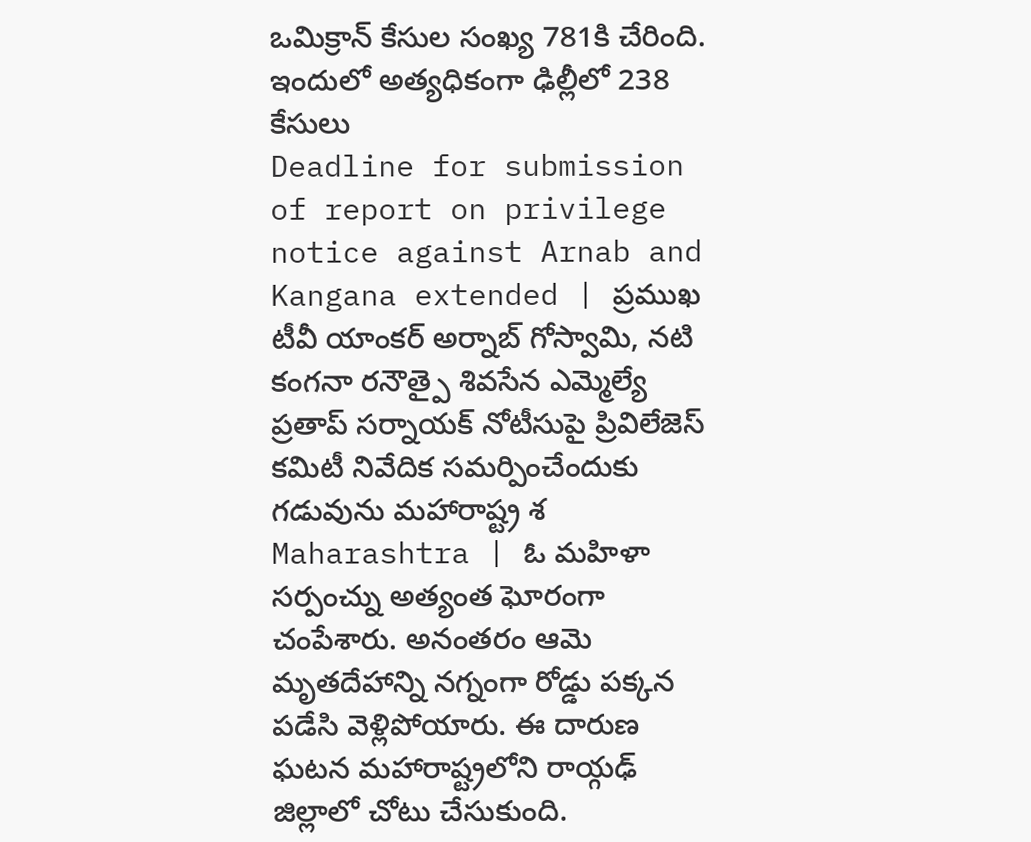ఒమిక్రాన్ కేసుల సంఖ్య 781కి చేరింది. ఇందులో అత్యధికంగా ఢిల్లీలో 238 కేసులు
Deadline for submission of report on privilege notice against Arnab and Kangana extended | ప్రముఖ టీవీ యాంకర్ అర్నాబ్ గోస్వామి, నటి కంగనా రనౌత్పై శివసేన ఎమ్మెల్యే ప్రతాప్ సర్నాయక్ నోటీసుపై ప్రివిలేజెస్ కమిటీ నివేదిక సమర్పించేందుకు గడువును మహారాష్ట్ర శ
Maharashtra | ఓ మహిళా సర్పంచ్ను అత్యంత ఘోరంగా చంపేశారు. అనంతరం ఆమె మృతదేహాన్ని నగ్నంగా రోడ్డు పక్కన పడేసి వెళ్లిపోయారు. ఈ దారుణ ఘటన మహారాష్ట్రలోని రాయ్గఢ్ జిల్లాలో చోటు చేసుకుంది.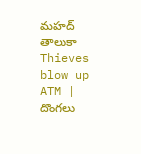మహద్ తాలుకా
Thieves blow up ATM | దొంగలు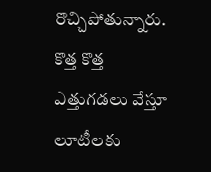రొచ్చిపోతున్నారు. కొత్త కొత్త ఎత్తుగడలు వేస్తూ లూటీలకు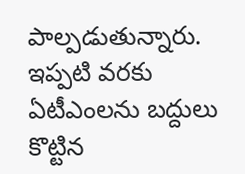పాల్పడుతున్నారు. ఇప్పటి వరకు ఏటీఎంలను బద్దులు కొట్టిన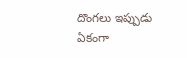దొంగలు ఇప్పుడు ఏకంగా